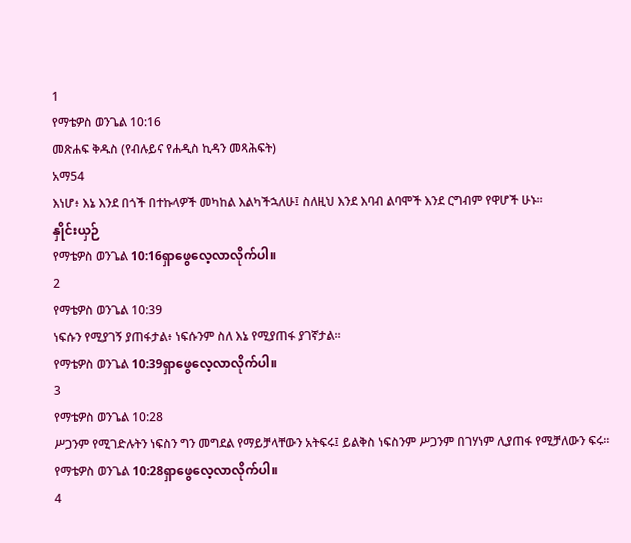1
የማቴዎስ ወንጌል 10:16
መጽሐፍ ቅዱስ (የብሉይና የሐዲስ ኪዳን መጻሕፍት)
አማ54
እነሆ፥ እኔ እንደ በጎች በተኩላዎች መካከል እልካችኋለሁ፤ ስለዚህ እንደ እባብ ልባሞች እንደ ርግብም የዋሆች ሁኑ።
နှိုင်းယှဉ်
የማቴዎስ ወንጌል 10:16ရှာဖွေလေ့လာလိုက်ပါ။
2
የማቴዎስ ወንጌል 10:39
ነፍሱን የሚያገኝ ያጠፋታል፥ ነፍሱንም ስለ እኔ የሚያጠፋ ያገኛታል።
የማቴዎስ ወንጌል 10:39ရှာဖွေလေ့လာလိုက်ပါ။
3
የማቴዎስ ወንጌል 10:28
ሥጋንም የሚገድሉትን ነፍስን ግን መግደል የማይቻላቸውን አትፍሩ፤ ይልቅስ ነፍስንም ሥጋንም በገሃነም ሊያጠፋ የሚቻለውን ፍሩ።
የማቴዎስ ወንጌል 10:28ရှာဖွေလေ့လာလိုက်ပါ။
4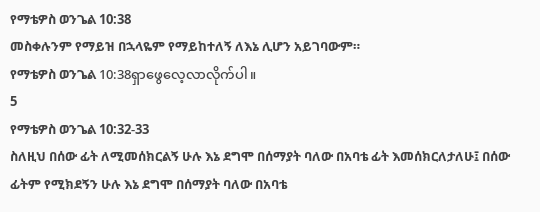የማቴዎስ ወንጌል 10:38
መስቀሉንም የማይዝ በኋላዬም የማይከተለኝ ለእኔ ሊሆን አይገባውም።
የማቴዎስ ወንጌል 10:38ရှာဖွေလေ့လာလိုက်ပါ။
5
የማቴዎስ ወንጌል 10:32-33
ስለዚህ በሰው ፊት ለሚመሰክርልኝ ሁሉ እኔ ደግሞ በሰማያት ባለው በአባቴ ፊት እመሰክርለታለሁ፤ በሰው ፊትም የሚክደኝን ሁሉ እኔ ደግሞ በሰማያት ባለው በአባቴ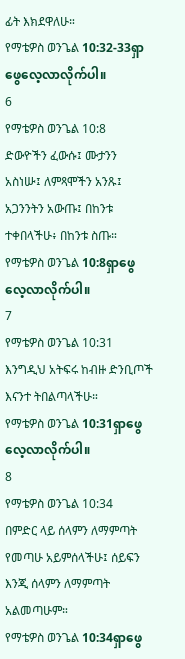ፊት እክደዋለሁ።
የማቴዎስ ወንጌል 10:32-33ရှာဖွေလေ့လာလိုက်ပါ။
6
የማቴዎስ ወንጌል 10:8
ድውዮችን ፈውሱ፤ ሙታንን አስነሡ፤ ለምጻሞችን አንጹ፤ አጋንንትን አውጡ፤ በከንቱ ተቀበላችሁ፥ በከንቱ ስጡ።
የማቴዎስ ወንጌል 10:8ရှာဖွေလေ့လာလိုက်ပါ။
7
የማቴዎስ ወንጌል 10:31
እንግዲህ አትፍሩ ከብዙ ድንቢጦች እናንተ ትበልጣላችሁ።
የማቴዎስ ወንጌል 10:31ရှာဖွေလေ့လာလိုက်ပါ။
8
የማቴዎስ ወንጌል 10:34
በምድር ላይ ሰላምን ለማምጣት የመጣሁ አይምሰላችሁ፤ ሰይፍን እንጂ ሰላምን ለማምጣት አልመጣሁም።
የማቴዎስ ወንጌል 10:34ရှာဖွေ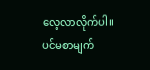လေ့လာလိုက်ပါ။
ပင်မစာမျက်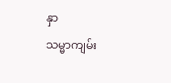နှာ
သမ္မာကျမ်း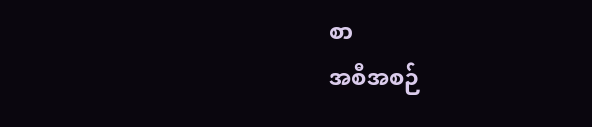စာ
အစီအစဉ်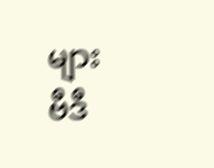များ
ဗီဒီ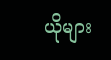ယိုများ